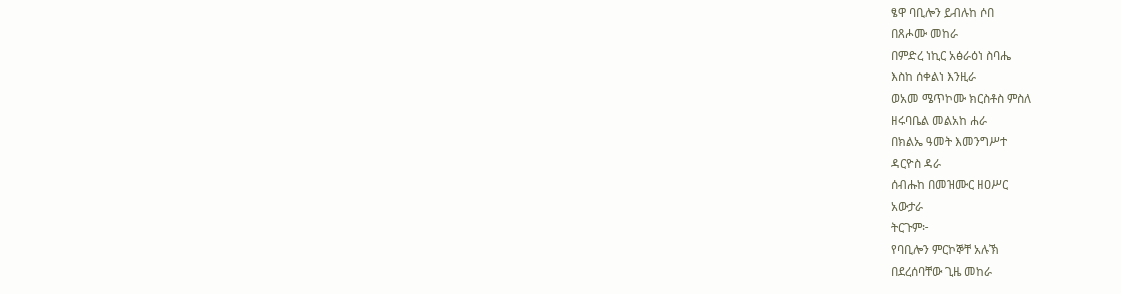ፄዋ ባቢሎን ይብሉከ ሶበ
በጸሖሙ መከራ
በምድረ ነኪር አፅራዕነ ስባሔ
እስከ ሰቀልነ እንዚራ
ወአመ ሜጥኮሙ ክርስቶስ ምስለ
ዘሩባቤል መልአከ ሐራ
በክልኤ ዓመት እመንግሥተ
ዳርዮስ ዳራ
ሰብሑከ በመዝሙር ዘዐሥር
አውታራ
ትርጉም፦
የባቢሎን ምርኮኞቸ አሉኽ
በደረሰባቸው ጊዜ መከራ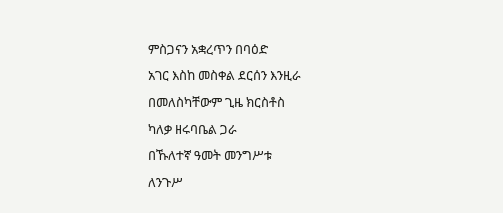ምስጋናን አቋረጥን በባዕድ
አገር እስከ መስቀል ደርሰን እንዚራ
በመለስካቸውም ጊዜ ክርስቶስ
ካለቃ ዘሩባቤል ጋራ
በኹለተኛ ዓመት መንግሥቱ
ለንጉሥ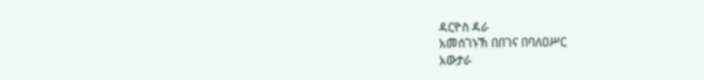ዳርዮስ ዳራ
አመሰገኑኽ በበገና በባለዐሥር
አውታራ